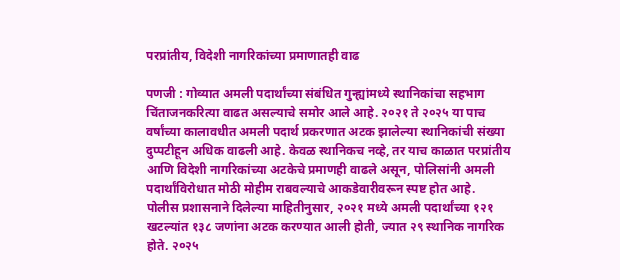परप्रांतीय, विदेशी नागरिकांच्या प्रमाणातही वाढ

पणजी : गोव्यात अमली पदार्थांच्या संबंधित गुन्ह्यांमध्ये स्थानिकांचा सहभाग चिंताजनकरित्या वाढत असल्याचे समोर आले आहे. २०२१ ते २०२५ या पाच वर्षांच्या कालावधीत अमली पदार्थ प्रकरणात अटक झालेल्या स्थानिकांची संख्या दुप्पटीहून अधिक वाढली आहे. केवळ स्थानिकच नव्हे, तर याच काळात परप्रांतीय आणि विदेशी नागरिकांच्या अटकेचे प्रमाणही वाढले असून, पोलिसांनी अमली पदार्थांविरोधात मोठी मोहीम राबवल्याचे आकडेवारीवरून स्पष्ट होत आहे.
पोलीस प्रशासनाने दिलेल्या माहितीनुसार, २०२१ मध्ये अमली पदार्थांच्या १२१ खटल्यांत १३८ जणांना अटक करण्यात आली होती, ज्यात २९ स्थानिक नागरिक होते. २०२५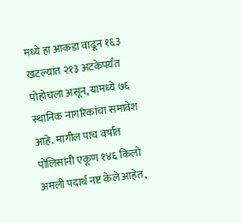मध्ये हा आकडा वाढून १६३ खटल्यांत २१३ अटकेपर्यंत पोहोचला असून, यामध्ये ७६ स्थानिक नागरिकांचा समावेश आहे. मागील पाच वर्षांत पोलिसांनी एकूण १४६ किलो अमली पदार्थ नष्ट केले आहेत,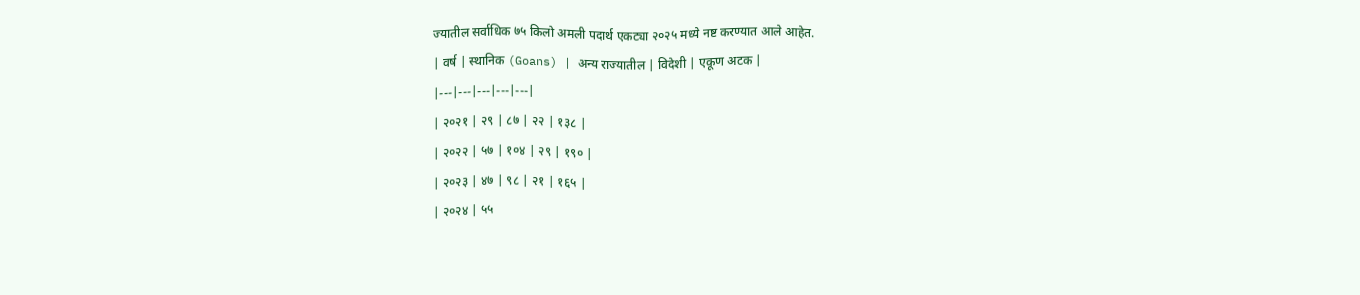ज्यातील सर्वाधिक ७५ किलो अमली पदार्थ एकट्या २०२५ मध्ये नष्ट करण्यात आले आहेत.
| वर्ष | स्थानिक (Goans) | अन्य राज्यातील | विदेशी | एकूण अटक |
|---|---|---|---|---|
| २०२१ | २९ | ८७ | २२ | १३८ |
| २०२२ | ५७ | १०४ | २९ | १९० |
| २०२३ | ४७ | ९८ | २१ | १६५ |
| २०२४ | ५५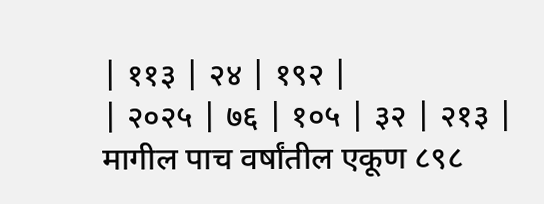| ११३ | २४ | १९२ |
| २०२५ | ७६ | १०५ | ३२ | २१३ |
मागील पाच वर्षांतील एकूण ८९८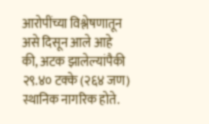आरोपींच्या विश्लेषणातून असे दिसून आले आहे की, अटक झालेल्यांपैकी २९.४० टक्के (२६४ जण) स्थानिक नागरिक होते.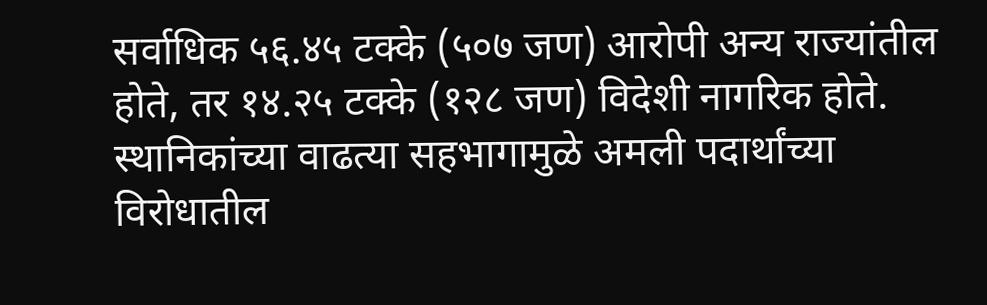सर्वाधिक ५६.४५ टक्के (५०७ जण) आरोपी अन्य राज्यांतील होते, तर १४.२५ टक्के (१२८ जण) विदेशी नागरिक होते. स्थानिकांच्या वाढत्या सहभागामुळे अमली पदार्थांच्या विरोधातील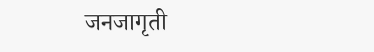जनजागृती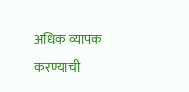अधिक व्यापक करण्याची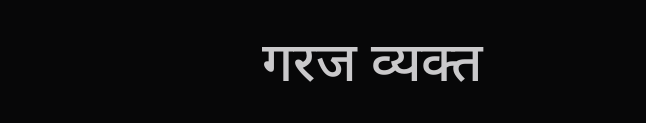गरज व्यक्त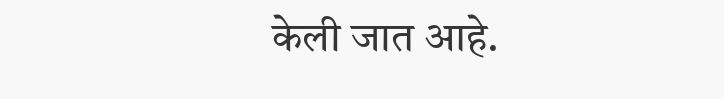केली जात आहे.